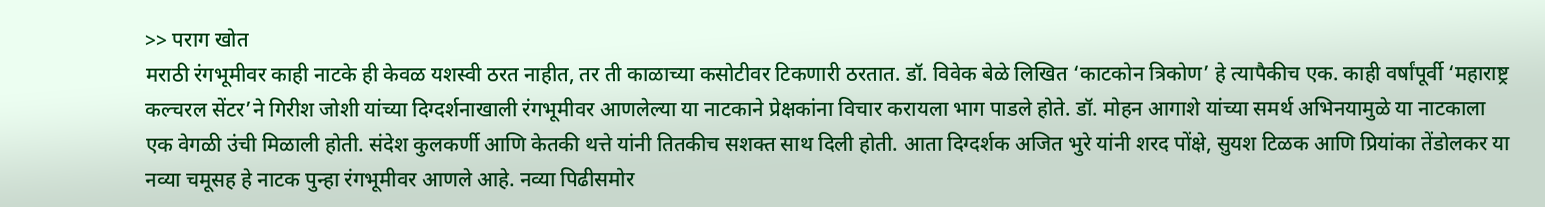>> पराग खोत
मराठी रंगभूमीवर काही नाटके ही केवळ यशस्वी ठरत नाहीत, तर ती काळाच्या कसोटीवर टिकणारी ठरतात. डॉ. विवेक बेळे लिखित ‘काटकोन त्रिकोण’ हे त्यापैकीच एक. काही वर्षांपूर्वी ‘महाराष्ट्र कल्चरल सेंटर’ने गिरीश जोशी यांच्या दिग्दर्शनाखाली रंगभूमीवर आणलेल्या या नाटकाने प्रेक्षकांना विचार करायला भाग पाडले होते. डॉ. मोहन आगाशे यांच्या समर्थ अभिनयामुळे या नाटकाला एक वेगळी उंची मिळाली होती. संदेश कुलकर्णी आणि केतकी थत्ते यांनी तितकीच सशक्त साथ दिली होती. आता दिग्दर्शक अजित भुरे यांनी शरद पोंक्षे, सुयश टिळक आणि प्रियांका तेंडोलकर या नव्या चमूसह हे नाटक पुन्हा रंगभूमीवर आणले आहे. नव्या पिढीसमोर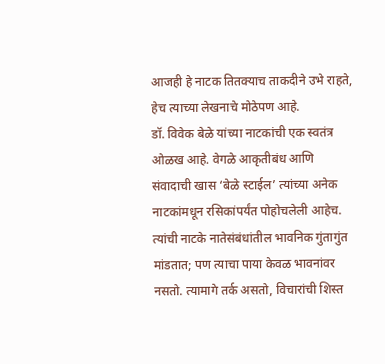आजही हे नाटक तितक्याच ताकदीने उभे राहते, हेच त्याच्या लेखनाचे मोठेपण आहे.
डॉ. विवेक बेळे यांच्या नाटकांची एक स्वतंत्र ओळख आहे. वेगळे आकृतीबंध आणि संवादाची खास ‘बेळे स्टाईल’ त्यांच्या अनेक नाटकांमधून रसिकांपर्यंत पोहोचलेली आहेच. त्यांची नाटके नातेसंबंधांतील भावनिक गुंतागुंत मांडतात; पण त्याचा पाया केवळ भावनांवर नसतो. त्यामागे तर्क असतो, विचारांची शिस्त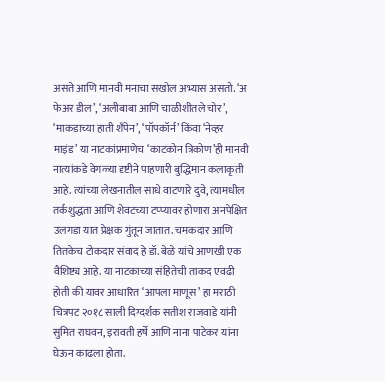असते आणि मानवी मनाचा सखोल अभ्यास असतो. ‘अ फेअर डील’, ‘अलीबाबा आणि चाळीशीतले चोर’, ‘माकडाच्या हाती शँपेन’, ‘पॉपकॉर्न’ किंवा ‘नेव्हर माइंड’ या नाटकांप्रमाणेच ‘काटकोन त्रिकोण’ही मानवी नात्यांकडे वेगळ्या दृष्टीने पाहणारी बुद्धिमान कलाकृती आहे. त्यांच्या लेखनातील साधे वाटणारे दुवे, त्यामधील तर्कशुद्धता आणि शेवटच्या टप्प्यावर होणारा अनपेक्षित उलगडा यात प्रेक्षक गुंतून जातात. चमकदार आणि तितकेच टोकदार संवाद हे डॉ. बेळे यांचे आणखी एक वैशिष्ट्य आहे. या नाटकाच्या संहितेची ताकद एवढी होती की यावर आधारित ‘आपला माणूस’ हा मराठी चित्रपट २०१८ साली दिग्दर्शक सतीश राजवाडे यांनी सुमित राघवन, इरावती हर्षे आणि नाना पाटेकर यांना घेऊन काढला होता.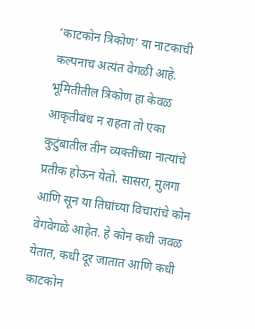‘काटकोन त्रिकोण’ या नाटकाची कल्पनाच अत्यंत वेगळी आहे. भूमितीतील त्रिकोण हा केवळ आकृतीबंध न राहता तो एका कुटुंबातील तीन व्यक्तींच्या नात्यांचे प्रतीक होऊन येतो. सासरा, मुलगा आणि सून या तिघांच्या विचारांचे कोन वेगवेगळे आहेत. हे कोन कधी जवळ येतात, कधी दूर जातात आणि कधी काटकोन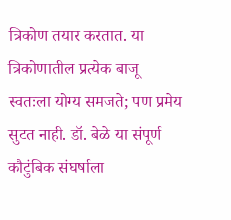त्रिकोण तयार करतात. या त्रिकोणातील प्रत्येक बाजू स्वतःला योग्य समजते; पण प्रमेय सुटत नाही. डॉ. बेळे या संपूर्ण कौटुंबिक संघर्षाला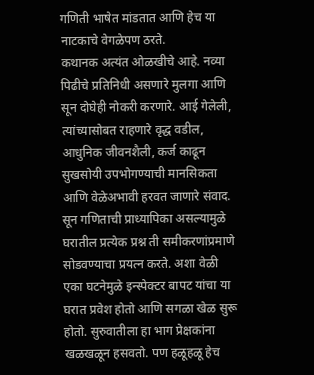गणिती भाषेत मांडतात आणि हेच या नाटकाचे वेगळेपण ठरते.
कथानक अत्यंत ओळखीचे आहे. नव्या पिढीचे प्रतिनिधी असणारे मुलगा आणि सून दोघेही नोकरी करणारे. आई गेलेली, त्यांच्यासोबत राहणारे वृद्ध वडील, आधुनिक जीवनशैली, कर्ज काढून सुखसोयी उपभोगण्याची मानसिकता आणि वेळेअभावी हरवत जाणारे संवाद. सून गणिताची प्राध्यापिका असल्यामुळे घरातील प्रत्येक प्रश्न ती समीकरणांप्रमाणे सोडवण्याचा प्रयत्न करते. अशा वेळी एका घटनेमुळे इन्स्पेक्टर बापट यांचा या घरात प्रवेश होतो आणि सगळा खेळ सुरू होतो. सुरुवातीला हा भाग प्रेक्षकांना खळखळून हसवतो. पण हळूहळू हेच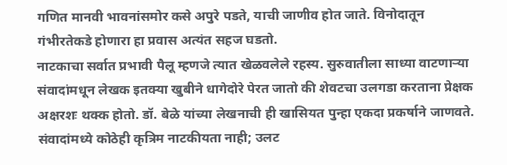गणित मानवी भावनांसमोर कसे अपुरे पडते, याची जाणीव होत जाते. विनोदातून गंभीरतेकडे होणारा हा प्रवास अत्यंत सहज घडतो.
नाटकाचा सर्वात प्रभावी पैलू म्हणजे त्यात खेळवलेले रहस्य. सुरुवातीला साध्या वाटणाऱ्या संवादांमधून लेखक इतक्या खुबीने धागेदोरे पेरत जातो की शेवटचा उलगडा करताना प्रेक्षक अक्षरशः थक्क होतो. डॉ. बेळे यांच्या लेखनाची ही खासियत पुन्हा एकदा प्रकर्षाने जाणवते. संवादांमध्ये कोठेही कृत्रिम नाटकीयता नाही; उलट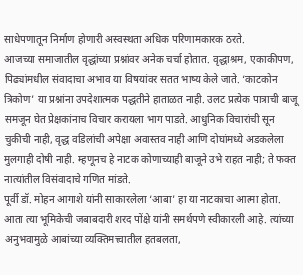साधेपणातून निर्माण होणारी अस्वस्थता अधिक परिणामकारक ठरते.
आजच्या समाजातील वृद्धांच्या प्रश्नांवर अनेक चर्चा होतात. वृद्धाश्रम, एकाकीपण, पिढ्यांमधील संवादाचा अभाव या विषयांवर सतत भाष्य केले जाते. ‘काटकोन त्रिकोण’ या प्रश्नांना उपदेशात्मक पद्धतीने हाताळत नाही. उलट प्रत्येक पात्राची बाजू समजून घेत प्रेक्षकांनाच विचार करायला भाग पाडते. आधुनिक विचारांची सून चुकीची नाही, वृद्ध वडिलांची अपेक्षा अवास्तव नाही आणि दोघांमध्ये अडकलेला मुलगाही दोषी नाही. म्हणूनच हे नाटक कोणाच्याही बाजूने उभे राहत नाही; ते फक्त नात्यांतील विसंवादाचे गणित मांडते.
पूर्वी डॉ. मोहन आगाशे यांनी साकारलेला ‘आबा’ हा या नाटकाचा आत्मा होता. आता त्या भूमिकेची जबाबदारी शरद पोंक्षे यांनी समर्थपणे स्वीकारली आहे. त्यांच्या अनुभवामुळे आबांच्या व्यक्तिमत्त्वातील हतबलता,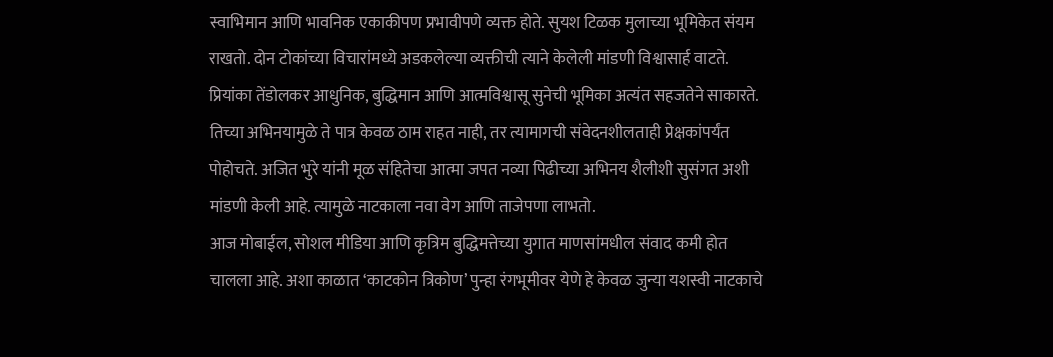स्वाभिमान आणि भावनिक एकाकीपण प्रभावीपणे व्यक्त होते. सुयश टिळक मुलाच्या भूमिकेत संयम राखतो. दोन टोकांच्या विचारांमध्ये अडकलेल्या व्यक्तीची त्याने केलेली मांडणी विश्वासार्ह वाटते. प्रियांका तेंडोलकर आधुनिक, बुद्धिमान आणि आत्मविश्वासू सुनेची भूमिका अत्यंत सहजतेने साकारते. तिच्या अभिनयामुळे ते पात्र केवळ ठाम राहत नाही, तर त्यामागची संवेदनशीलताही प्रेक्षकांपर्यंत पोहोचते. अजित भुरे यांनी मूळ संहितेचा आत्मा जपत नव्या पिढीच्या अभिनय शैलीशी सुसंगत अशी मांडणी केली आहे. त्यामुळे नाटकाला नवा वेग आणि ताजेपणा लाभतो.
आज मोबाईल, सोशल मीडिया आणि कृत्रिम बुद्धिमत्तेच्या युगात माणसांमधील संवाद कमी होत चालला आहे. अशा काळात ‘काटकोन त्रिकोण’ पुन्हा रंगभूमीवर येणे हे केवळ जुन्या यशस्वी नाटकाचे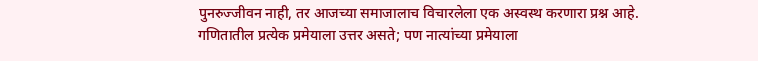पुनरुज्जीवन नाही, तर आजच्या समाजालाच विचारलेला एक अस्वस्थ करणारा प्रश्न आहे. गणितातील प्रत्येक प्रमेयाला उत्तर असते; पण नात्यांच्या प्रमेयाला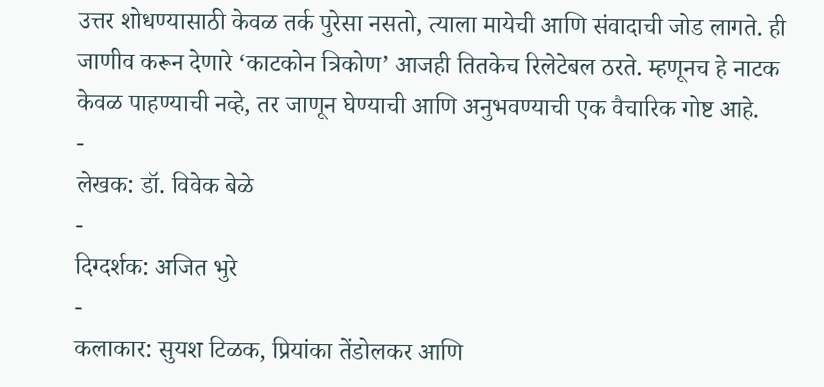उत्तर शोधण्यासाठी केवळ तर्क पुरेसा नसतो, त्याला मायेची आणि संवादाची जोड लागते. ही जाणीव करून देणारे ‘काटकोन त्रिकोण’ आजही तितकेच रिलेटेबल ठरते. म्हणूनच हे नाटक केवळ पाहण्याची नव्हे, तर जाणून घेण्याची आणि अनुभवण्याची एक वैचारिक गोष्ट आहे.
-
लेखक: डॉ. विवेक बेळे
-
दिग्दर्शक: अजित भुरे
-
कलाकार: सुयश टिळक, प्रियांका तेंडोलकर आणि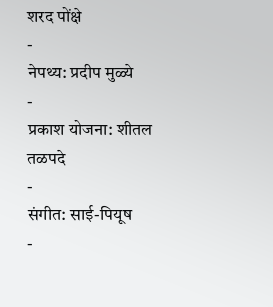शरद पोंक्षे
-
नेपथ्य: प्रदीप मुळ्ये
-
प्रकाश योजना: शीतल तळपदे
-
संगीत: साई-पियूष
-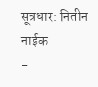सूत्रधार: नितीन नाईक
-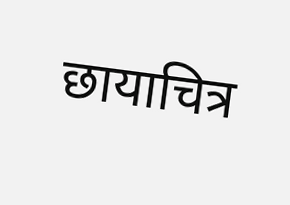छायाचित्र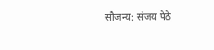सौजन्य: संजय पेठे